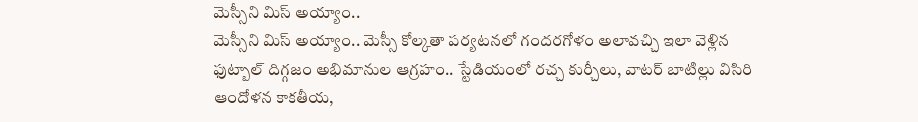మెస్సీని మిస్ అయ్యాం..
మెస్సీని మిస్ అయ్యాం.. మెస్సీ కోల్కతా పర్యటనలో గందరగోళం అలావచ్చి ఇలా వెళ్లిన ఫుట్బాల్ దిగ్గజం అభిమానుల ఆగ్రహం.. స్టేడియంలో రచ్చ కుర్చీలు, వాటర్ బాటిల్లు విసిరి ఆందోళన కాకతీయ,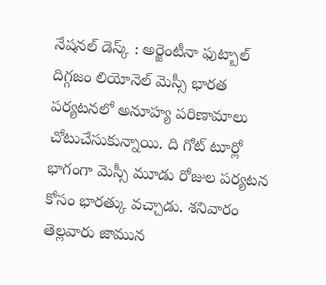నేషనల్ డెస్క్ : అర్జెంటీనా ఫుట్బాల్ దిగ్గజం లియోనెల్ మెస్సీ భారత పర్యటనలో అనూహ్య పరిణామాలు చోటుచేసుకున్నాయి. ది గోట్ టూర్లో భాగంగా మెస్సీ మూడు రోజుల పర్యటన కోసం భారత్కు వచ్చాడు. శనివారం తెల్లవారు జామున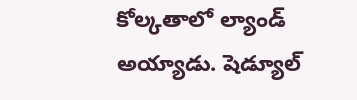కోల్కతాలో ల్యాండ్ అయ్యాడు. షెడ్యూల్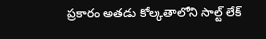ప్రకారం అతడు కోల్కతాలోని సాల్ట్ లేక్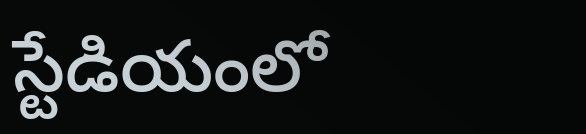స్టేడియంలో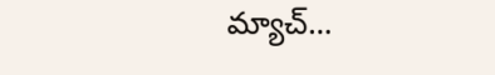మ్యాచ్...